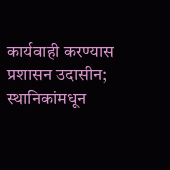कार्यवाही करण्यास प्रशासन उदासीन; स्थानिकांमधून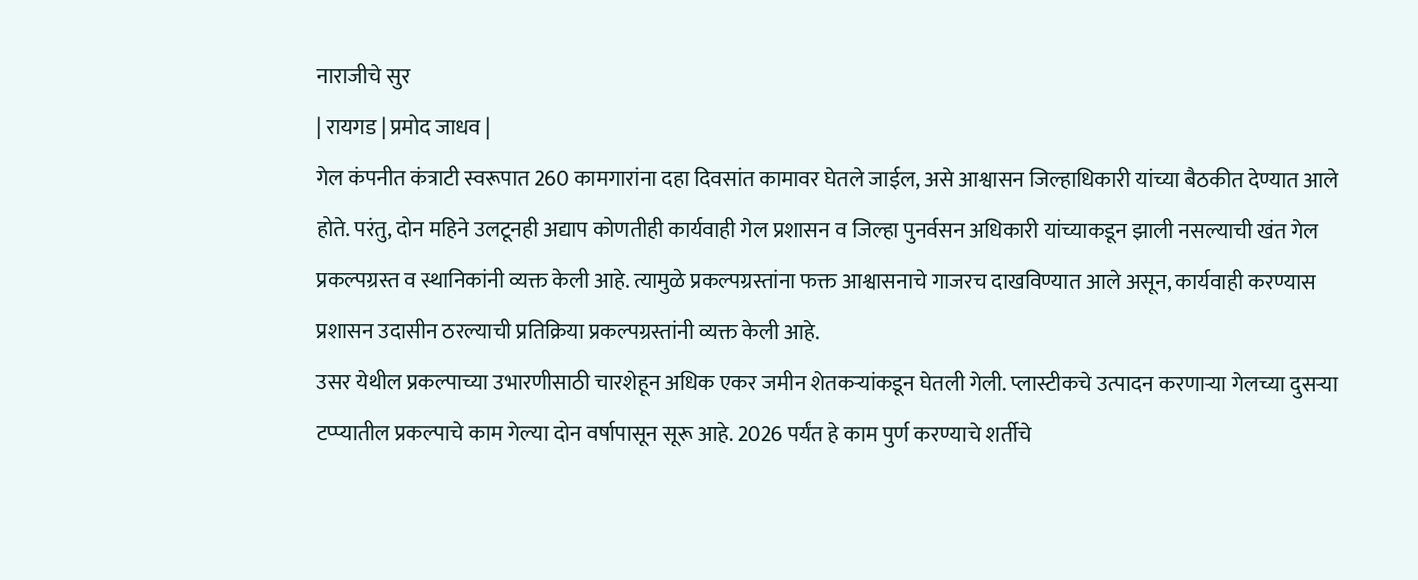नाराजीचे सुर
| रायगड | प्रमोद जाधव |
गेल कंपनीत कंत्राटी स्वरूपात 260 कामगारांना दहा दिवसांत कामावर घेतले जाईल, असे आश्वासन जिल्हाधिकारी यांच्या बैठकीत देण्यात आले होते. परंतु, दोन महिने उलटूनही अद्याप कोणतीही कार्यवाही गेल प्रशासन व जिल्हा पुनर्वसन अधिकारी यांच्याकडून झाली नसल्याची खंत गेल प्रकल्पग्रस्त व स्थानिकांनी व्यक्त केली आहे. त्यामुळे प्रकल्पग्रस्तांना फक्त आश्वासनाचे गाजरच दाखविण्यात आले असून, कार्यवाही करण्यास प्रशासन उदासीन ठरल्याची प्रतिक्रिया प्रकल्पग्रस्तांनी व्यक्त केली आहे.
उसर येथील प्रकल्पाच्या उभारणीसाठी चारशेहून अधिक एकर जमीन शेतकऱ्यांकडून घेतली गेली. प्लास्टीकचे उत्पादन करणाऱ्या गेलच्या दुसऱ्या टप्प्यातील प्रकल्पाचे काम गेल्या दोन वर्षापासून सूरू आहे. 2026 पर्यंत हे काम पुर्ण करण्याचे शर्तीचे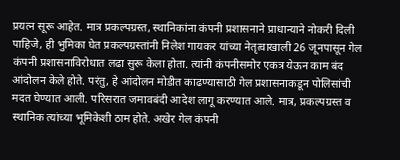प्रयत्न सूरू आहेत. मात्र प्रकल्पग्रस्त, स्थानिकांना कंपनी प्रशासनाने प्राधान्याने नोकरी दिली पाहिजे, ही भुमिका घेत प्रकल्पग्रस्तांनी निलेश गायकर यांच्या नेतृत्वाखाली 26 जूनपासून गेल कंपनी प्रशासनाविरोधात लढा सुरू केला होता. त्यांनी कंपनीसमोर एकत्र येऊन काम बंद आंदोलन केले होते. परंतु, हे आंदोलन मोडीत काढण्यासाठी गेल प्रशासनाकडून पोलिसांची मदत घेण्यात आली. परिसरात जमावबंदी आदेश लागू करण्यात आले. मात्र, प्रकल्पग्रस्त व स्थानिक त्यांच्या भूमिकेशी ठाम होते. अखेर गेल कंपनी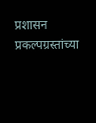प्रशासन प्रकल्पग्रस्तांच्या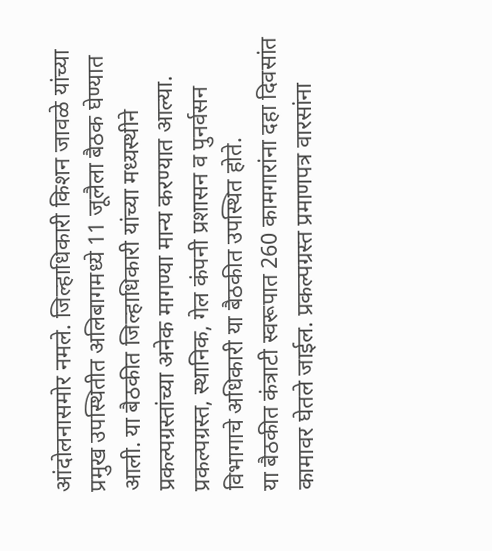आंदोलनासमोर नमले. जिल्हाधिकारी किशन जावळे यांच्या प्रमुख उपस्थितीत अलिबागमध्ये 11 जूलैला बैठक घेण्यात आली. या बैठकीत जिल्हाधिकारी यांच्या मध्यस्थीने प्रकल्पग्रस्तांच्या अनेक मागण्या मान्य करण्यात आल्या. प्रकल्पग्रस्त, स्थानिक, गेल कंपनी प्रशासन व पुनर्वसन विभागाचे अधिकारी या बैठकीत उपस्थित होते.
या बैठकीत कंत्राटी स्वरूपात 260 कामगारांना दहा दिवसांत कामावर घेतले जाईल. प्रकल्पग्रस्त प्रमाणपत्र वारसांना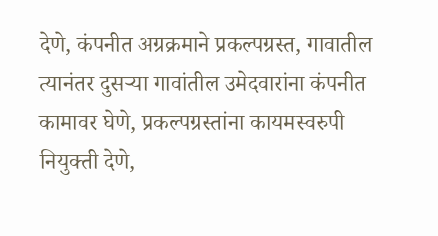देणे, कंपनीत अग्रक्रमाने प्रकल्पग्रस्त, गावातील त्यानंतर दुसऱ्या गावांतील उमेदवारांना कंपनीत कामावर घेणे, प्रकल्पग्रस्तांना कायमस्वरुपी नियुक्ती देणे,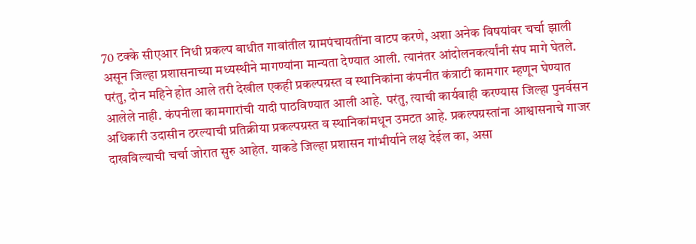70 टक्के सीएआर निधी प्रकल्प बाधीत गावांतील ग्रामपंचायतींना वाटप करणे, अशा अनेक विषयांवर चर्चा झाली असून जिल्हा प्रशासनाच्या मध्यस्थीने मागण्यांना मान्यता देण्यात आली. त्यानंतर आंदोलनकर्त्यांनी संप मागे घेतले. परंतु, दोन महिने होत आले तरी देखील एकही प्रकल्पग्रस्त व स्थानिकांना कंपनीत कंत्राटी कामगार म्हणून घेण्यात आलेले नाही. कंपनीला कामगारांची यादी पाठविण्यात आली आहे. परंतु, त्याची कार्यवाही करण्यास जिल्हा पुनर्वसन अधिकारी उदासीन ठरल्याची प्रतिक्रीया प्रकल्पग्रस्त व स्थानिकांमधून उमटत आहे. प्रकल्पग्रस्तांना आश्वासनाचे गाजर दाखविल्याची चर्चा जोरात सुरु आहेत. याकडे जिल्हा प्रशासन गांभीर्याने लक्ष देईल का, असा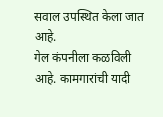सवाल उपस्थित केला जात आहे.
गेल कंपनीला कळविली आहे. कामगारांची यादी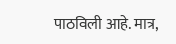पाठविली आहे. मात्र,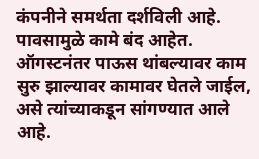कंपनीने समर्थता दर्शविली आहे. पावसामुळे कामे बंद आहेत. ऑगस्टनंतर पाऊस थांबल्यावर काम सुरु झाल्यावर कामावर घेतले जाईल, असे त्यांच्याकडून सांगण्यात आले आहे.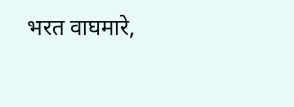भरत वाघमारे,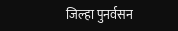जिल्हा पुनर्वसन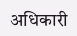अधिकारी